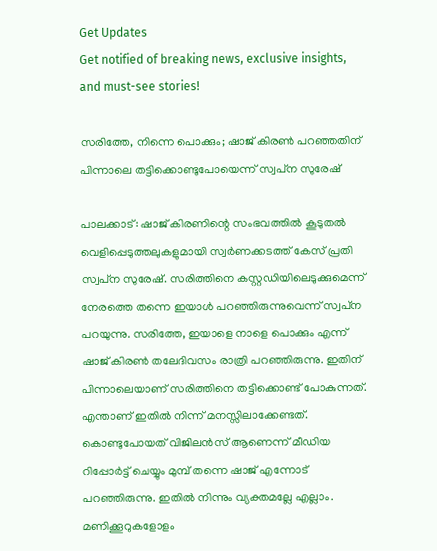Get Updates
Get notified of breaking news, exclusive insights, and must-see stories!

സരിത്തേ, നിന്നെ പൊക്കും; ഷാജ് കിരണ്‍ പറഞ്ഞതിന് പിന്നാലെ തട്ടിക്കൊണ്ടുപോയെന്ന് സ്വപ്‌ന സുരേഷ്

പാലക്കാട്: ഷാജ് കിരണിന്റെ സംഭവത്തില്‍ കൂടുതല്‍ വെളിപ്പെടുത്തലുകളുമായി സ്വര്‍ണക്കടത്ത് കേസ് പ്രതി സ്വപ്‌ന സുരേഷ്. സരിത്തിനെ കസ്റ്റഡിയിലെടുക്കുമെന്ന് നേരത്തെ തന്നെ ഇയാള്‍ പറഞ്ഞിരുന്നുവെന്ന് സ്വപ്‌ന പറയുന്നു. സരിത്തേ, ഇയാളെ നാളെ പൊക്കും എന്ന് ഷാജ് കിരണ്‍ തലേദിവസം രാത്രി പറഞ്ഞിരുന്നു. ഇതിന് പിന്നാലെയാണ് സരിത്തിനെ തട്ടിക്കൊണ്ട് പോകുന്നത്. എന്താണ് ഇതില്‍ നിന്ന് മനസ്സിലാക്കേണ്ടത്. കൊണ്ടുപോയത് വിജിലന്‍സ് ആണെന്ന് മീഡിയ റിപ്പോര്‍ട്ട് ചെയ്യും മുമ്പ് തന്നെ ഷാജ് എന്നോട് പറഞ്ഞിരുന്നു. ഇതില്‍ നിന്നും വ്യക്തമല്ലേ എല്ലാം. മണിക്കൂറുകളോളം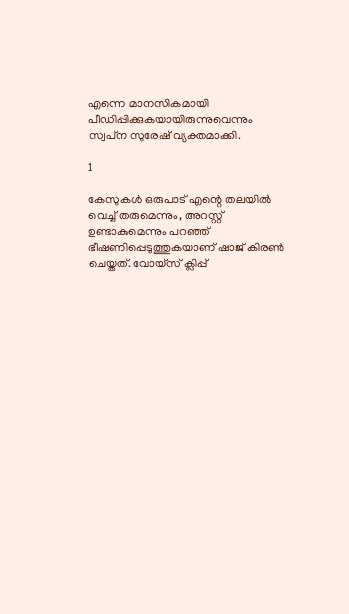എന്നെ മാനസികമായി പീഡിപ്പിക്കുകയായിരുന്നുവെന്നും സ്വപ്‌ന സുരേഷ് വ്യക്തമാക്കി.

1

കേസുകള്‍ ഒരുപാട് എന്റെ തലയില്‍ വെച്ച് തരുമെന്നും, അറസ്റ്റ് ഉണ്ടാകുമെന്നും പറഞ്ഞ് ഭീഷണിപ്പെടുത്തുകയാണ് ഷാജ് കിരണ്‍ ചെയ്തത്. വോയ്‌സ് ക്ലിപ്പ്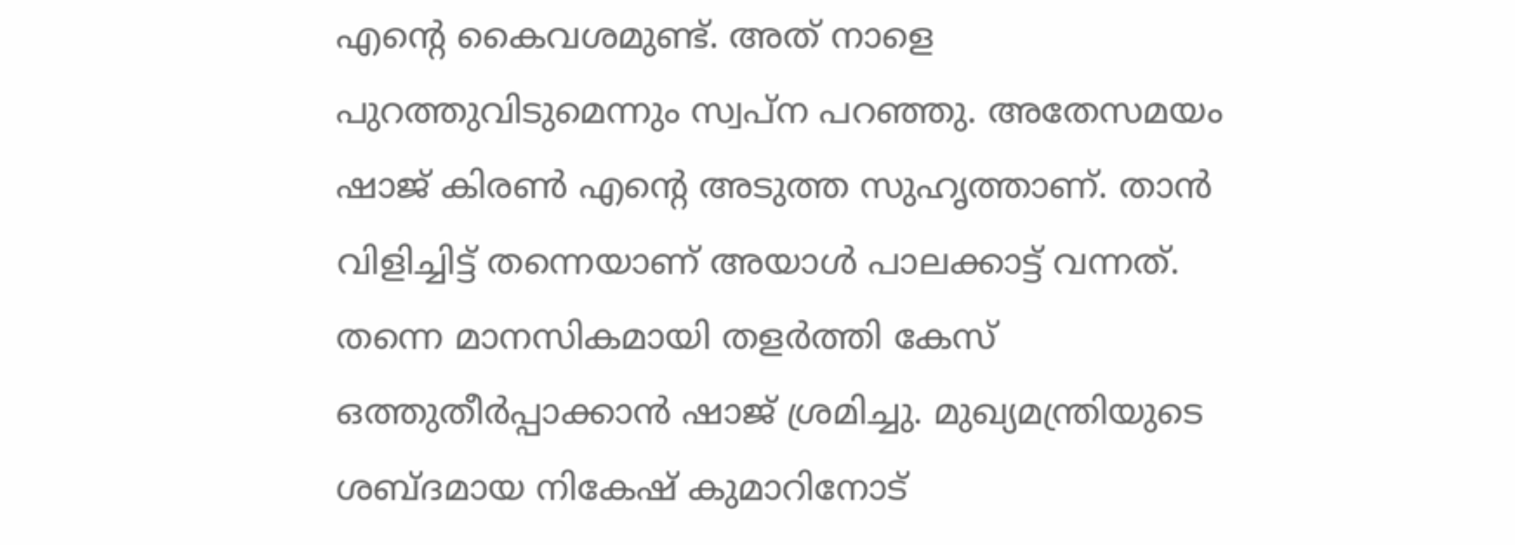എന്റെ കൈവശമുണ്ട്. അത് നാളെ പുറത്തുവിടുമെന്നും സ്വപ്‌ന പറഞ്ഞു. അതേസമയം ഷാജ് കിരണ്‍ എന്റെ അടുത്ത സുഹൃത്താണ്. താന്‍ വിളിച്ചിട്ട് തന്നെയാണ് അയാള്‍ പാലക്കാട്ട് വന്നത്. തന്നെ മാനസികമായി തളര്‍ത്തി കേസ് ഒത്തുതീര്‍പ്പാക്കാന്‍ ഷാജ് ശ്രമിച്ചു. മുഖ്യമന്ത്രിയുടെ ശബ്ദമായ നികേഷ് കുമാറിനോട്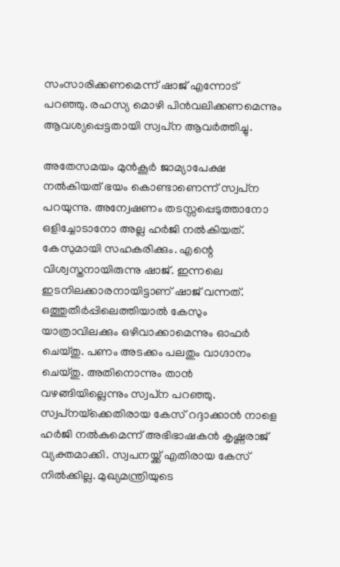സംസാരിക്കണമെന്ന് ഷാജ് എന്നോട് പറഞ്ഞു. രഹസ്യ മൊഴി പിന്‍വലിക്കണമെന്നും ആവശ്യപ്പെട്ടതായി സ്വപ്‌ന ആവര്‍ത്തിച്ചു.

അതേസമയം മുന്‍കൂര്‍ ജാമ്യാപേക്ഷ നല്‍കിയത് ഭയം കൊണ്ടാണെന്ന് സ്വപ്‌ന പറയുന്നു. അന്വേഷണം തടസ്സപ്പെടുത്താനോ ഒളിച്ചോടാനോ അല്ല ഹര്‍ജി നല്‍കിയത്. കേസുമായി സഹകരിക്കും. എന്റെ വിശ്വസ്തനായിരുന്നു ഷാജ്. ഇന്നലെ ഇടനിലക്കാരനായിട്ടാണ് ഷാജ് വന്നത്. ഒത്തുതീര്‍പ്പിലെത്തിയാല്‍ കേസും യാത്രാവിലക്കും ഒഴിവാക്കാമെന്നും ഓഫര്‍ ചെയ്തു. പണം അടക്കം പലതും വാഗ്ദാനം ചെയ്തു. അതിനൊന്നും താന്‍ വഴങ്ങിയില്ലെന്നും സ്വപ്‌ന പറഞ്ഞു. സ്വപ്‌നയ്‌ക്കെതിരായ കേസ് റദ്ദാക്കാന്‍ നാളെ ഹര്‍ജി നല്‍കുമെന്ന് അഭിഭാഷകന്‍ കൃഷ്ണരാജ് വ്യക്തമാക്കി. സ്വപനയ്ക്ക് എതിരായ കേസ് നില്‍ക്കില്ല. മുഖ്യമന്ത്രിയുടെ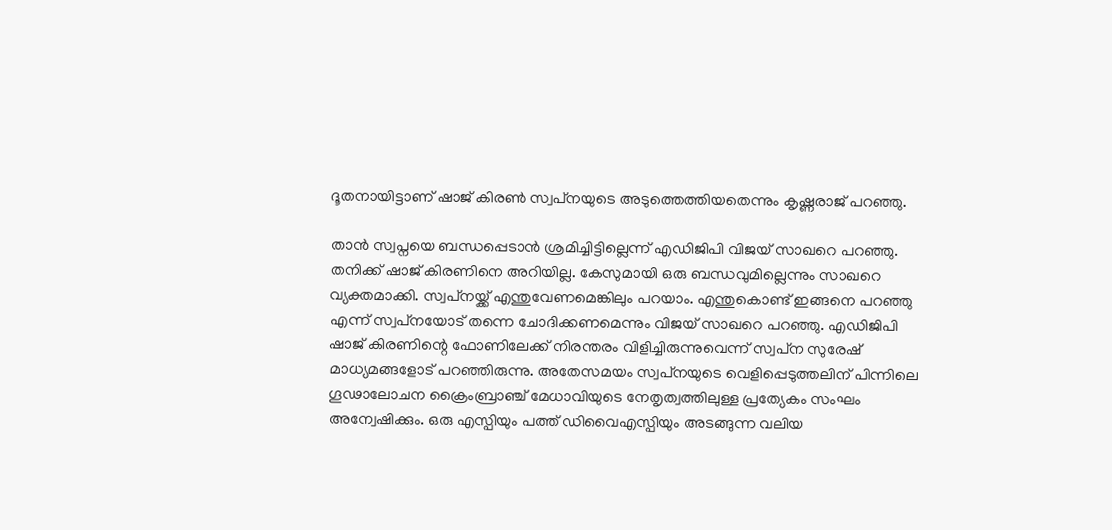ദൂതനായിട്ടാണ് ഷാജ് കിരണ്‍ സ്വപ്‌നയുടെ അടുത്തെത്തിയതെന്നും കൃഷ്ണരാജ് പറഞ്ഞു.

താന്‍ സ്വപ്നയെ ബന്ധപ്പെടാന്‍ ശ്രമിച്ചിട്ടില്ലെന്ന് എഡിജിപി വിജയ് സാഖറെ പറഞ്ഞു. തനിക്ക് ഷാജ് കിരണിനെ അറിയില്ല. കേസുമായി ഒരു ബന്ധവുമില്ലെന്നും സാഖറെ വ്യക്തമാക്കി. സ്വപ്‌നയ്ക്ക് എന്തുവേണമെങ്കിലും പറയാം. എന്തുകൊണ്ട് ഇങ്ങനെ പറഞ്ഞു എന്ന് സ്വപ്‌നയോട് തന്നെ ചോദിക്കണമെന്നും വിജയ് സാഖറെ പറഞ്ഞു. എഡിജിപി ഷാജ് കിരണിന്റെ ഫോണിലേക്ക് നിരന്തരം വിളിച്ചിരുന്നുവെന്ന് സ്വപ്‌ന സുരേഷ് മാധ്യമങ്ങളോട് പറഞ്ഞിരുന്നു. അതേസമയം സ്വപ്‌നയുടെ വെളിപ്പെടുത്തലിന് പിന്നിലെ ഗൂഢാലോചന ക്രൈംബ്രാഞ്ച് മേധാവിയുടെ നേതൃത്വത്തിലുള്ള പ്രത്യേകം സംഘം അന്വേഷിക്കും. ഒരു എസ്പിയും പത്ത് ഡിവൈഎസ്പിയും അടങ്ങുന്ന വലിയ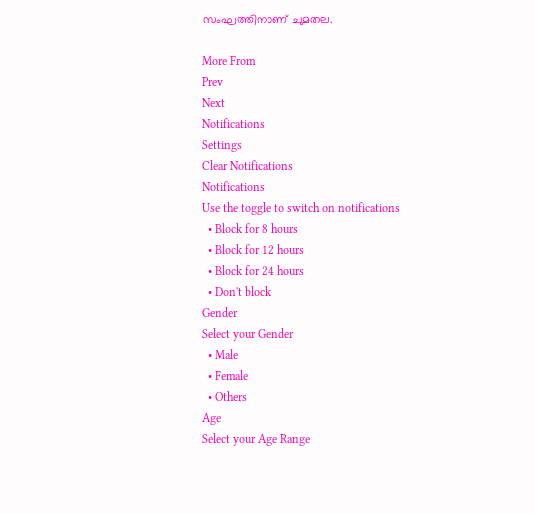സംഘത്തിനാണ് ചുമതല.

More From
Prev
Next
Notifications
Settings
Clear Notifications
Notifications
Use the toggle to switch on notifications
  • Block for 8 hours
  • Block for 12 hours
  • Block for 24 hours
  • Don't block
Gender
Select your Gender
  • Male
  • Female
  • Others
Age
Select your Age Range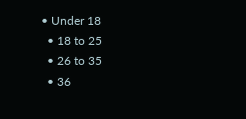• Under 18
  • 18 to 25
  • 26 to 35
  • 36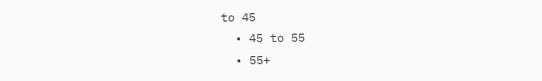to 45
  • 45 to 55
  • 55+